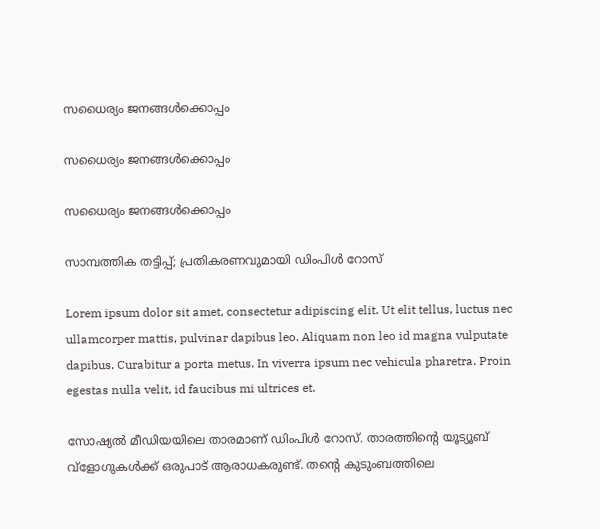സധൈര്യം ജനങ്ങൾക്കൊപ്പം

സധൈര്യം ജനങ്ങൾക്കൊപ്പം

സധൈര്യം ജനങ്ങൾക്കൊപ്പം

സാമ്പത്തിക തട്ടിപ്പ്; പ്രതികരണവുമായി ഡിംപിൾ റോസ്

Lorem ipsum dolor sit amet, consectetur adipiscing elit. Ut elit tellus, luctus nec ullamcorper mattis, pulvinar dapibus leo. Aliquam non leo id magna vulputate dapibus. Curabitur a porta metus. In viverra ipsum nec vehicula pharetra. Proin egestas nulla velit, id faucibus mi ultrices et.

സോഷ്യല്‍ മീഡിയയിലെ താരമാണ് ഡിംപിള്‍ റോസ്. താരത്തിന്റെ യൂട്യൂബ് വ്‌ളോഗുകള്‍ക്ക് ഒരുപാട് ആരാധകരുണ്ട്. തന്റെ കുടുംബത്തിലെ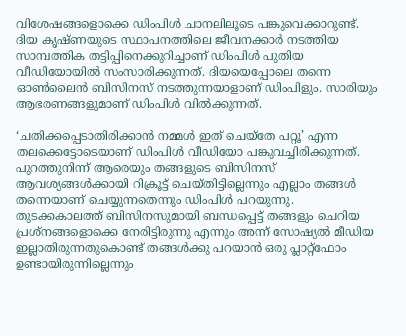വിശേഷങ്ങളൊക്കെ ഡിംപിള്‍ ചാനലിലൂടെ പങ്കുവെക്കാറുണ്ട്. ദിയ കൃഷ്ണയുടെ സ്ഥാപനത്തിലെ ജീവനക്കാര്‍ നടത്തിയ സാമ്പത്തിക തട്ടിപ്പിനെക്കുറിച്ചാണ് ഡിംപിൾ പുതിയ വീഡിയോയിൽ സംസാരിക്കുന്നത്. ദിയയെപ്പോലെ തന്നെ ഓൺലൈൻ ബിസിനസ് നടത്തുന്നയാളാണ് ഡിംപിളും. സാരിയും ആഭരണങ്ങളുമാണ് ഡിംപിൾ വിൽക്കുന്നത്.

‘ചതിക്കപ്പെടാതിരിക്കാൻ നമ്മൾ ഇത് ചെയ്തേ പറ്റൂ’ എന്ന തലക്കെട്ടോടെയാണ് ഡിംപിൾ വീഡിയോ പങ്കുവച്ചിരിക്കുന്നത്. പുറത്തുനിന്ന് ആരെയും തങ്ങളുടെ ബിസിനസ് ആവശ്യങ്ങൾക്കായി റിക്രൂട്ട് ചെയ്തിട്ടില്ലെന്നും എല്ലാം തങ്ങൾ തന്നെയാണ് ചെയ്യുന്നതെന്നും ഡിംപിൾ പറയുന്നു. തുടക്കകാലത്ത് ബിസിനസുമായി ബന്ധപ്പെട്ട് തങ്ങളും ചെറിയ പ്രശ്നങ്ങളൊക്കെ നേരിട്ടിരുന്നു എന്നും അന്ന് സോഷ്യൽ മീഡിയ ഇല്ലാതിരുന്നതുകൊണ്ട് തങ്ങൾക്കു പറയാൻ ഒരു പ്ലാറ്റ്ഫോം ഉണ്ടായിരുന്നില്ലെന്നും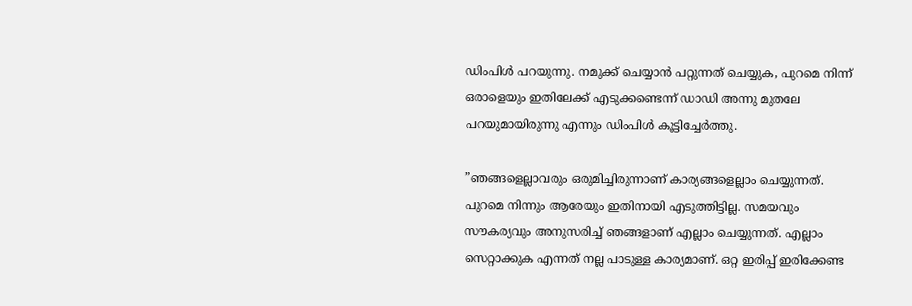ഡിംപിൾ പറയുന്നു. നമുക്ക് ചെയ്യാന്‍ പറ്റുന്നത് ചെയ്യുക, പുറമെ നിന്ന് ഒരാളെയും ഇതിലേക്ക് എടുക്കണ്ടെന്ന് ഡാഡി അന്നു മുതലേ പറയുമായിരുന്നു എന്നും ഡിംപിൾ കൂട്ടിച്ചേർത്തു.

”ഞങ്ങളെല്ലാവരും ഒരുമിച്ചിരുന്നാണ് കാര്യങ്ങളെല്ലാം ചെയ്യുന്നത്. പുറമെ നിന്നും ആരേയും ഇതിനായി എടുത്തിട്ടില്ല. സമയവും സൗകര്യവും അനുസരിച്ച് ഞങ്ങളാണ് എല്ലാം ചെയ്യുന്നത്. എല്ലാം സെറ്റാക്കുക എന്നത് നല്ല പാടുള്ള കാര്യമാണ്. ഒറ്റ ഇരിപ്പ് ഇരിക്കേണ്ട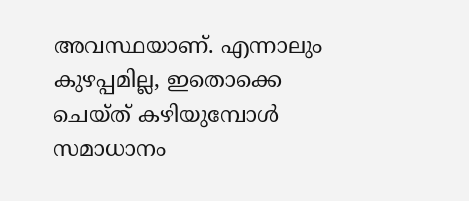അവസ്ഥയാണ്. എന്നാലും കുഴപ്പമില്ല, ഇതൊക്കെ ചെയ്ത് കഴിയുമ്പോള്‍ സമാധാനം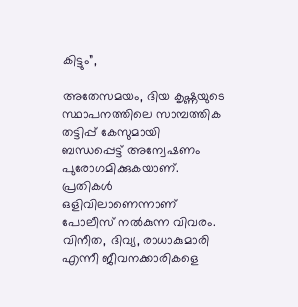കിട്ടും”,

അതേസമയം, ദിയ കൃഷ്ണയുടെ സ്ഥാപനത്തിലെ സാമ്പത്തിക തട്ടിപ്പ് കേസുമായി ബന്ധപ്പെട്ട് അന്വേഷണം പുരോഗമിക്കുകയാണ്. പ്രതികൾ ഒളിവിലാണെന്നാണ് പോലീസ് നൽകുന്ന വിവരം. വിനീത, ദിവ്യ, രാധാകുമാരി എന്നീ ജീവനക്കാരികളെ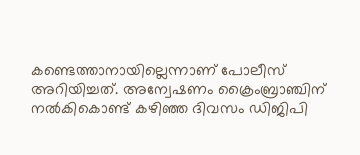കണ്ടെത്താനായില്ലെന്നാണ് പോലീസ് അറിയിച്ചത്. അന്വേഷണം ക്രൈംബ്രാഞ്ചിന് നൽകികൊണ്ട് കഴിഞ്ഞ ദിവസം ഡിജിപി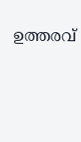ഉത്തരവ്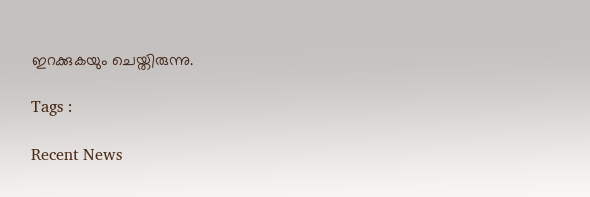ഇറക്കുകയും ചെയ്തിരുന്നു.

Tags :

Recent News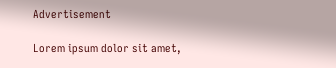Advertisement

Lorem ipsum dolor sit amet,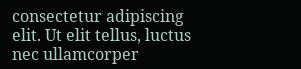consectetur adipiscing elit. Ut elit tellus, luctus nec ullamcorper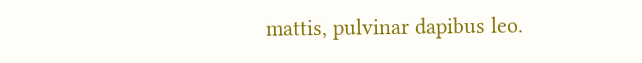mattis, pulvinar dapibus leo.